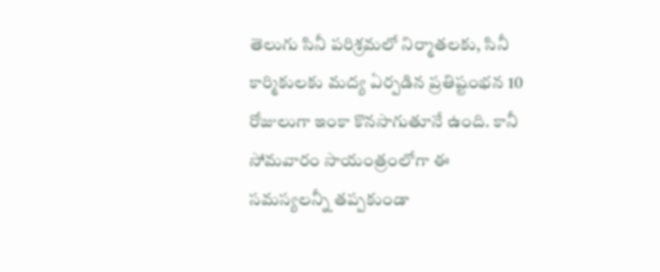తెలుగు సినీ పరిశ్రమలో నిర్మాతలకు, సినీ కార్మికులకు మద్య ఏర్పడిన ప్రతిష్టంభన 10 రోజులుగా ఇంకా కొనసాగుతూనే ఉంది. కానీ సోమవారం సాయంత్రంలోగా ఈ సమస్యలన్నీ తప్పకుండా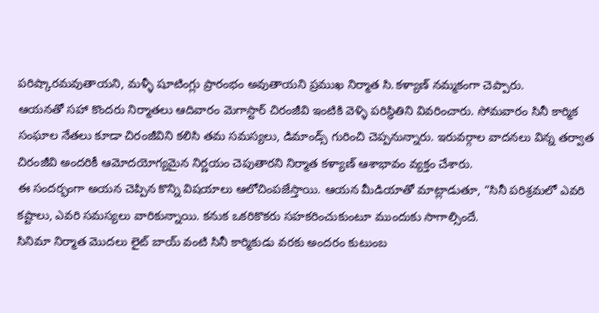పరిష్కారమవుతాయని, మళ్ళీ షూటింగ్లు ప్రారంభం అవుతాయని ప్రముఖ నిర్మాత సి.కళ్యాణ్ నమ్మకంగా చెప్పారు.
ఆయనతో సహా కొందరు నిర్మాతలు ఆదివారం మెగాస్టార్ చిరంజీవి ఇంటికి వెళ్ళి పరిస్థితిని వివరించారు. సోమవారం సినీ కార్మిక సంఘాల నేతలు కూడా చిరంజీవిని కలిసి తమ సమస్యలు, డిమాండ్స్ గురించి చెప్పనున్నారు. ఇరువర్గాల వాదనలు విన్న తర్వాత చిరంజీవి అందరికీ ఆమోదయోగ్యమైన నిర్ణయం చెపుతారని నిర్మాత కళ్యాణ్ ఆశాభావం వ్యక్తం చేశారు.
ఈ సందర్భంగా అయన చెప్పిన కొన్ని విషయాలు ఆలోచింపజేస్తాయి. ఆయన మీడియాతో మాట్లాడుతూ, “సినీ పరిశ్రమలో ఎవరి కష్టాలు, ఎవరి సమస్యలు వారికున్నాయి. కనుక ఒకరికొకరు సహకరించుకుంటూ ముందుకు సాగాల్సిందే.
సినిమా నిర్మాత మొదలు లైట్ బాయ్ వంటి సినీ కార్మికుడు వరకు అందరం కుటుంబ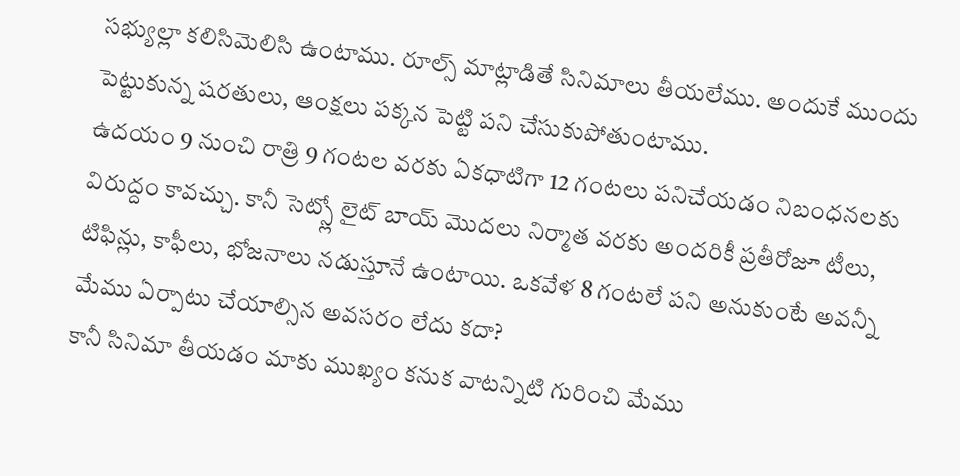సభ్యుల్లా కలిసిమెలిసి ఉంటాము. రూల్స్ మాట్లాడితే సినిమాలు తీయలేము. అందుకే ముందు పెట్టుకున్న షరతులు, ఆంక్షలు పక్కన పెట్టి పని చేసుకుపోతుంటాము.
ఉదయం 9 నుంచి రాత్రి 9 గంటల వరకు ఏకధాటిగా 12 గంటలు పనిచేయడం నిబంధనలకు విరుద్దం కావచ్చు. కానీ సెట్స్లో లైట్ బాయ్ మొదలు నిర్మాత వరకు అందరికీ ప్రతీరోజూ టీలు, టిఫిన్లు, కాఫీలు, భోజనాలు నడుస్తూనే ఉంటాయి. ఒకవేళ 8 గంటలే పని అనుకుంటే అవన్నీ మేము ఏర్పాటు చేయాల్సిన అవసరం లేదు కదా?
కానీ సినిమా తీయడం మాకు ముఖ్యం కనుక వాటన్నిటి గురించి మేము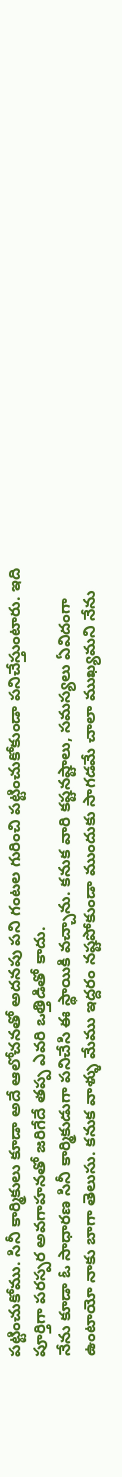పట్టించుకోము. సినీ కార్మికులు కూడా అదే ఆలోచనతో అదనపు పని గంటల గురించి పట్టించుకోకుండా పనిచేస్తుంటారు. ఇది పూర్తిగా పరస్పర అవగాహనతో జరిగేదే తప్ప ఎవరి ఒత్తిడితో కాదు.
నేను కూడా ఓ సాధారణ సినీ కార్మికుడుగా పనిచేసి ఈ స్థాయికి వచ్చాను. కనుక వారి కష్టనష్టాలు, సమస్యలు ఏవిదంగా ఉంటాయో నాకు బాగా తెలుసు. కనుక వాళ్ళు మేము ఇద్దరం నష్టపోకుండా ముందుకు సాగడమే చాలా ముఖ్యమని నేను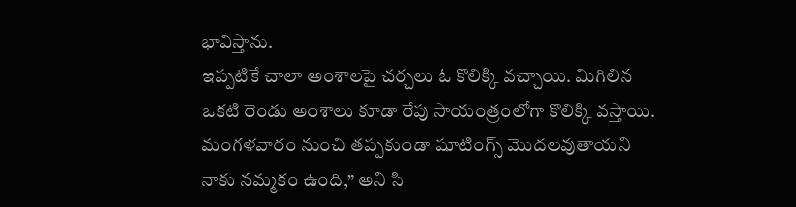భావిస్తాను.
ఇప్పటికే చాలా అంశాలపై చర్చలు ఓ కొలిక్కి వచ్చాయి. మిగిలిన ఒకటి రెండు అంశాలు కూడా రేపు సాయంత్రంలోగా కొలిక్కి వస్తాయి. మంగళవారం నుంచి తప్పకుండా షూటింగ్స్ మొదలవుతాయని నాకు నమ్మకం ఉంది,” అని సి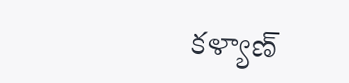కళ్యాణ్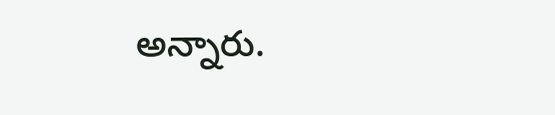అన్నారు.